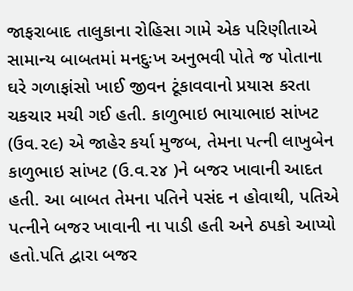જાફરાબાદ તાલુકાના રોહિસા ગામે એક પરિણીતાએ સામાન્ય બાબતમાં મનદુઃખ અનુભવી પોતે જ પોતાના ઘરે ગળાફાંસો ખાઈ જીવન ટૂંકાવવાનો પ્રયાસ કરતા ચકચાર મચી ગઈ હતી. કાળુભાઇ ભાયાભાઇ સાંખટ (ઉવ.૨૯) એ જાહેર કર્યા મુજબ, તેમના પત્ની લાખુબેન કાળુભાઇ સાંખટ (ઉ.વ.૨૪ )ને બજર ખાવાની આદત હતી. આ બાબત તેમના પતિને પસંદ ન હોવાથી, પતિએ પત્નીને બજર ખાવાની ના પાડી હતી અને ઠપકો આપ્યો હતો.પતિ દ્વારા બજર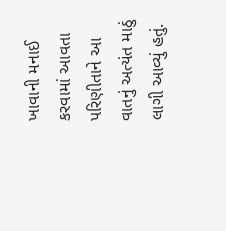ખાવાની મનાઈ કરવામાં આવતા પરિણીતાને આ વાતનું અત્યંત માઠું લાગી આવ્યું હતું.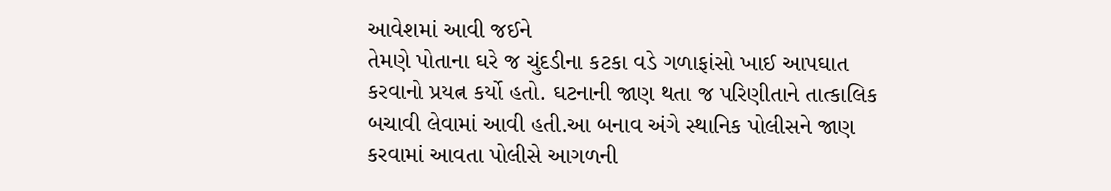આવેશમાં આવી જઈને
તેમણે પોતાના ઘરે જ ચુંદડીના કટકા વડે ગળાફાંસો ખાઈ આપઘાત કરવાનો પ્રયત્ન કર્યો હતો. ઘટનાની જાણ થતા જ પરિણીતાને તાત્કાલિક બચાવી લેવામાં આવી હતી.આ બનાવ અંગે સ્થાનિક પોલીસને જાણ કરવામાં આવતા પોલીસે આગળની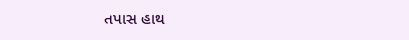તપાસ હાથ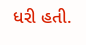ધરી હતી.